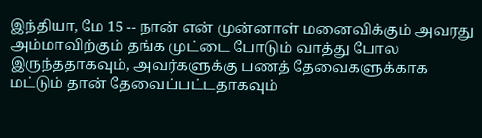இந்தியா, மே 15 -- நான் என் முன்னாள் மனைவிக்கும் அவரது அம்மாவிற்கும் தங்க முட்டை போடும் வாத்து போல இருந்ததாகவும், அவர்களுக்கு பணத் தேவைகளுக்காக மட்டும் தான் தேவைப்பட்டதாகவும்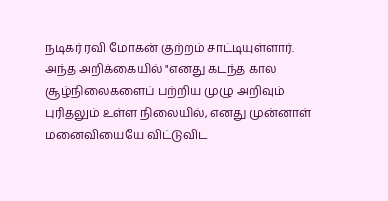நடிகர் ரவி மோகன் குற்றம் சாட்டியுள்ளார்.
அந்த அறிக்கையில் "எனது கடந்த கால சூழ்நிலைகளைப் பற்றிய முழு அறிவும் புரிதலும் உள்ள நிலையில், எனது முன்னாள் மனைவியையே விட்டுவிட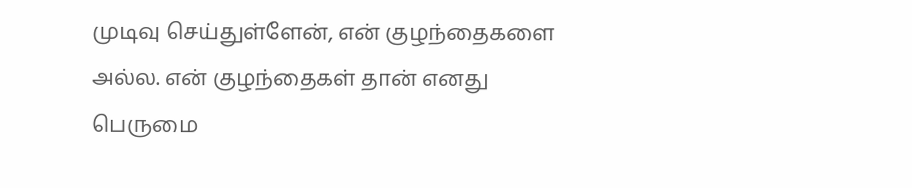முடிவு செய்துள்ளேன், என் குழந்தைகளை அல்ல. என் குழந்தைகள் தான் எனது பெருமை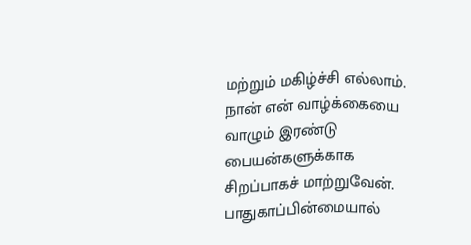மற்றும் மகிழ்ச்சி எல்லாம். நான் என் வாழ்க்கையை வாழும் இரண்டு பையன்களுக்காக சிறப்பாகச் மாற்றுவேன்.
பாதுகாப்பின்மையால்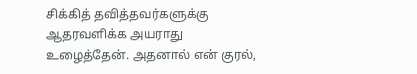சிக்கித் தவித்தவர்களுக்கு ஆதரவளிக்க அயராது உழைத்தேன். அதனால் என் குரல்,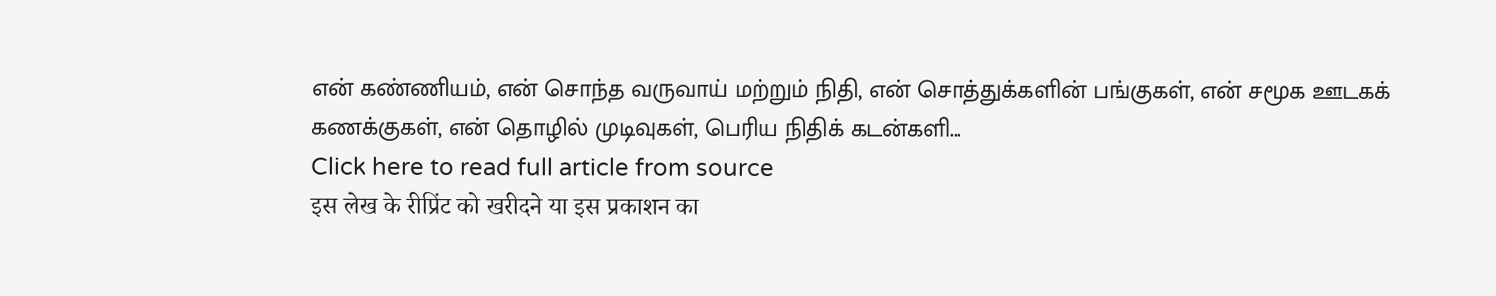என் கண்ணியம், என் சொந்த வருவாய் மற்றும் நிதி, என் சொத்துக்களின் பங்குகள், என் சமூக ஊடகக் கணக்குகள், என் தொழில் முடிவுகள், பெரிய நிதிக் கடன்களி...
Click here to read full article from source
इस लेख के रीप्रिंट को खरीदने या इस प्रकाशन का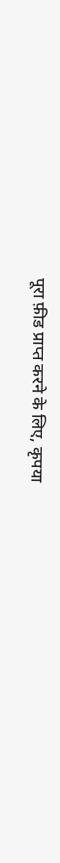पूरा फ़ीड प्राप्त करने के लिए, कृपया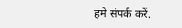हमे संपर्क करें.